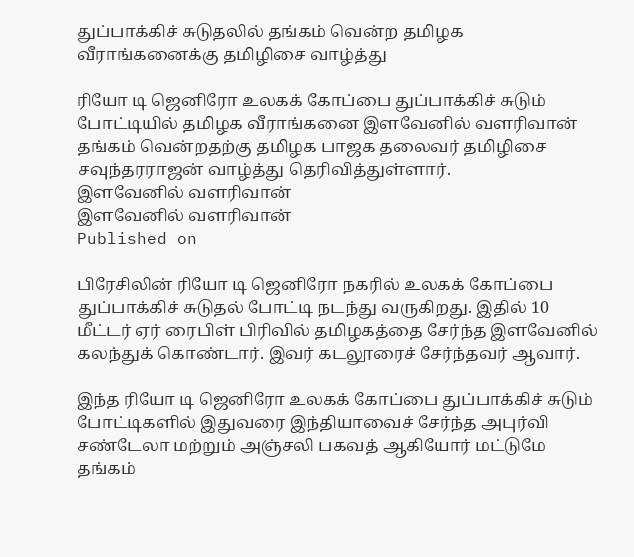துப்பாக்கிச் சுடுதலில் தங்கம் வென்ற தமிழக வீராங்கனைக்கு தமிழிசை வாழ்த்து

ரியோ டி ஜெனிரோ உலகக் கோப்பை துப்பாக்கிச் சுடும் போட்டியில் தமிழக வீராங்கனை இளவேனில் வளரிவான் தங்கம் வென்றதற்கு தமிழக பாஜக தலைவர் தமிழிசை சவுந்தரராஜன் வாழ்த்து தெரிவித்துள்ளார்.
இளவேனில் வளரிவான்
இளவேனில் வளரிவான்
Published on

பிரேசிலின் ரியோ டி ஜெனிரோ நகரில் உலகக் கோப்பை துப்பாக்கிச் சுடுதல் போட்டி நடந்து வருகிறது. இதில் 10 மீட்டர் ஏர் ரைபிள் பிரிவில் தமிழகத்தை சேர்ந்த இளவேனில் கலந்துக் கொண்டார். இவர் கடலூரைச் சேர்ந்தவர் ஆவார்.

இந்த ரியோ டி ஜெனிரோ உலகக் கோப்பை துப்பாக்கிச் சுடும் போட்டிகளில் இதுவரை இந்தியாவைச் சேர்ந்த அபுர்வி சண்டேலா மற்றும் அஞ்சலி பகவத் ஆகியோர் மட்டுமே தங்கம்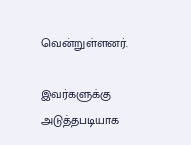வென்றுள்ளனர்.

இவர்களுக்கு அடுத்தபடியாக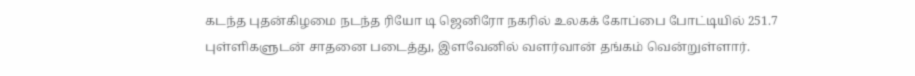கடந்த புதன்கிழமை நடந்த ரியோ டி ஜெனிரோ நகரில் உலகக் கோப்பை போட்டியில் 251.7 புள்ளிகளுடன் சாதனை படைத்து, இளவேனில் வளர்வான் தங்கம் வென்றுள்ளார்.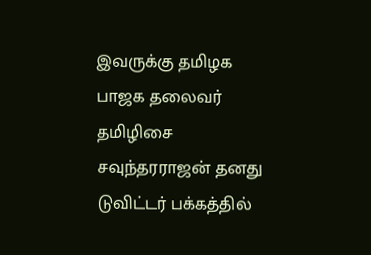இவருக்கு தமிழக பாஜக தலைவர் தமிழிசை சவுந்தரராஜன் தனது டுவிட்டர் பக்கத்தில்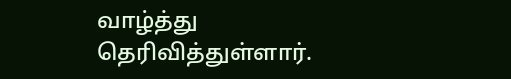வாழ்த்து தெரிவித்துள்ளார்.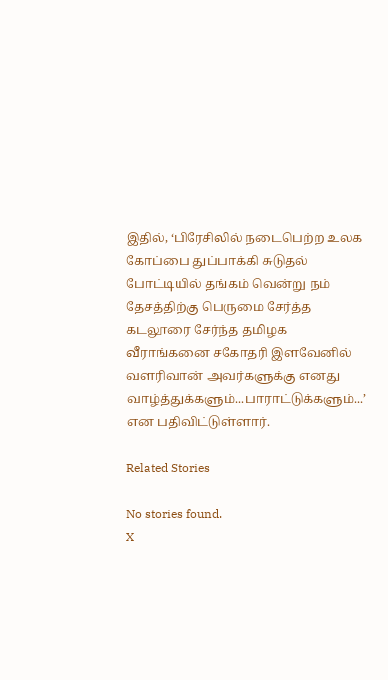இதில், ‘பிரேசிலில் நடைபெற்ற உலக கோப்பை துப்பாக்கி சுடுதல் போட்டியில் தங்கம் வென்று நம் தேசத்திற்கு பெருமை சேர்த்த கடலூரை சேர்ந்த தமிழக வீராங்கனை சகோதரி இளவேனில் வளரிவான் அவர்களுக்கு எனது வாழ்த்துக்களும்...பாராட்டுக்களும்...’ என பதிவிட்டுள்ளார்.

Related Stories

No stories found.
X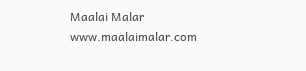Maalai Malar
www.maalaimalar.com